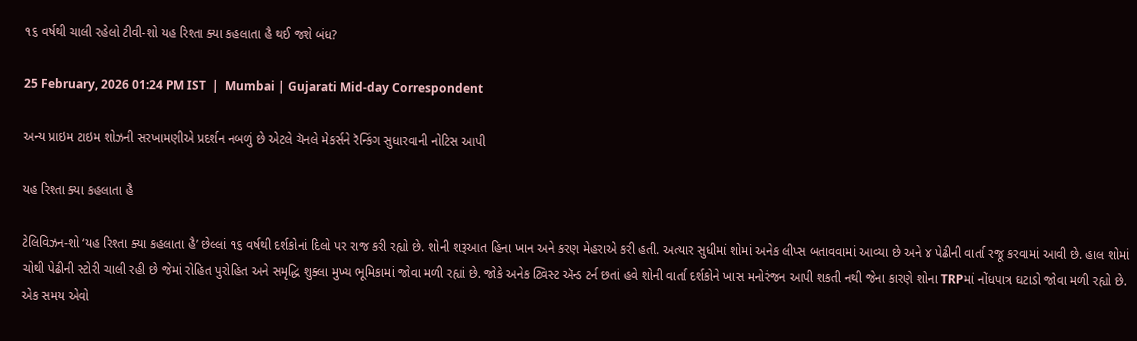૧૬ વર્ષથી ચાલી રહેલો ટીવી-શો યહ રિશ્તા ક્યા કહલાતા હૈ થઈ જશે બંધ?

25 February, 2026 01:24 PM IST  |  Mumbai | Gujarati Mid-day Correspondent

અન્ય પ્રાઇમ ટાઇમ શોઝની સરખામણીએ પ્રદર્શન નબળું છે એટલે ચૅનલે મેકર્સને રૅન્કિંગ સુધારવાની નોટિસ આપી

યહ રિશ્તા ક્યા કહલાતા હૈ

ટેલિવિઝન-શો ‘યહ રિશ્તા ક્યા કહલાતા હૈ’ છેલ્લાં ૧૬ વર્ષથી દર્શકોનાં દિલો પર રાજ કરી રહ્યો છે. શોની શરૂઆત હિના ખાન અને કરણ મેહરાએ કરી હતી. અત્યાર સુધીમાં શોમાં અનેક લીપ્સ બતાવવામાં આવ્યા છે અને ૪ પેઢીની વાર્તા રજૂ કરવામાં આવી છે. હાલ શોમાં ચોથી પેઢીની સ્ટોરી ચાલી રહી છે જેમાં રોહિત પુરોહિત અને સમૃદ્ધિ શુક્લા મુખ્ય ભૂમિકામાં જોવા મળી રહ્યાં છે. જોકે અનેક ટ્વિસ્ટ ઍન્ડ ટર્ન છતાં હવે શોની વાર્તા દર્શકોને ખાસ મનોરંજન આપી શકતી નથી જેના કારણે શોના TRPમાં નોંધપાત્ર ઘટાડો જોવા મળી રહ્યો છે. એક સમય એવો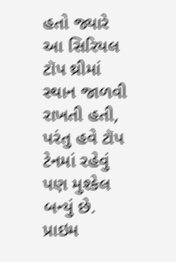હતો જ્યારે આ સિરિયલ ટૉપ થ્રીમાં સ્થાન જાળવી રાખતી હતી, પરંતુ હવે ટૉપ ટેનમાં રહેવું પણ મુશ્કેલ બન્યું છે. પ્રાઇમ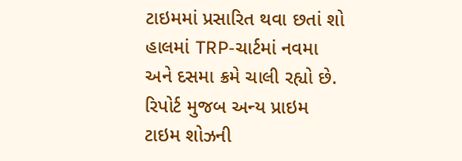ટાઇમમાં પ્રસારિત થવા છતાં શો હાલમાં TRP-ચાર્ટમાં નવમા અને દસમા ક્રમે ચાલી રહ્યો છે. રિપોર્ટ મુજબ અન્ય પ્રાઇમ ટાઇમ શોઝની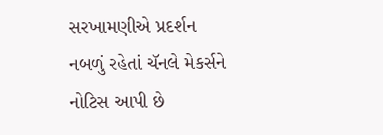સરખામણીએ પ્રદર્શન નબળું રહેતાં ચૅનલે મેકર્સને નોટિસ આપી છે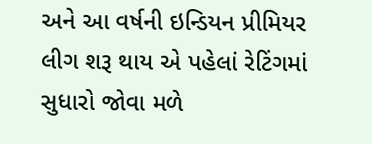અને આ વર્ષની ઇન્ડિયન પ્રીમિયર લીગ શરૂ થાય એ પહેલાં રેટિંગમાં સુધારો જોવા મળે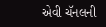એવી ચૅનલની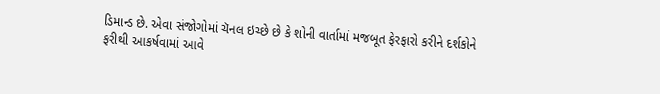ડિમાન્ડ છે. એવા સંજોગોમાં ચૅનલ ઇચ્છે છે કે શોની વાર્તામાં મજબૂત ફેરફારો કરીને દર્શકોને ફરીથી આકર્ષવામાં આવે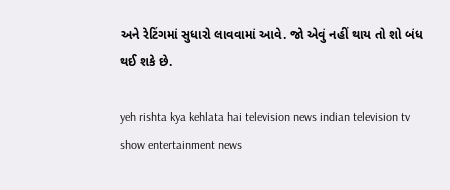અને રેટિંગમાં સુધારો લાવવામાં આવે. જો એવું નહીં થાય તો શો બંધ થઈ શકે છે.

yeh rishta kya kehlata hai television news indian television tv show entertainment news